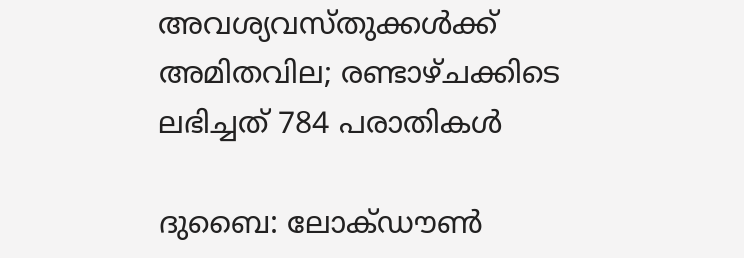അവശ്യവസ്തുക്കൾക്ക് അമിതവില; രണ്ടാഴ്ചക്കിടെ ലഭിച്ചത് 784 പരാതികൾ

ദുബൈ: ലോക്ഡൗൺ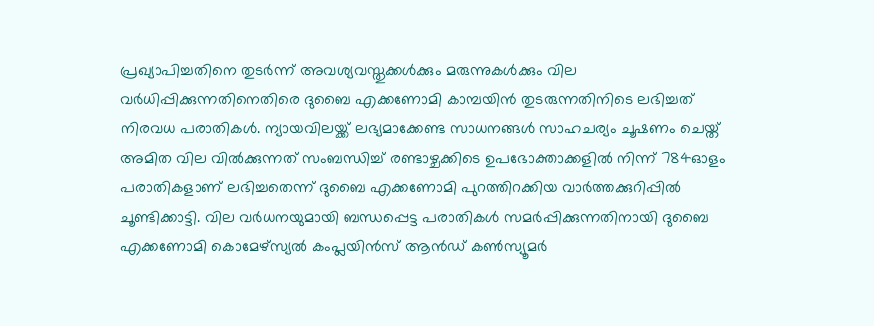പ്രഖ്യാപിച്ചതിനെ തുടർന്ന് അവശ്യവസ്തുക്കൾക്കും മരുന്നുകൾക്കും വില വർധിപ്പിക്കുന്നതിനെതിരെ ദുബൈ എക്കണോമി കാമ്പയിൻ തുടരുന്നതിനിടെ ലഭിച്ചത് നിരവധ പരാതികൾ. ന്യായവിലയ്ക്ക് ലഭ്യമാക്കേണ്ട സാധനങ്ങൾ സാഹചര്യം ചൂഷണം ചെയ്ത് അമിത വില വിൽക്കുന്നത് സംബന്ധിച്ച് രണ്ടാഴ്ചക്കിടെ ഉപഭോക്താക്കളിൽ നിന്ന് 784ഓളം പരാതികളാണ് ലഭിച്ചതെന്ന് ദുബൈ എക്കണോമി പുറത്തിറക്കിയ വാർത്തക്കുറിപ്പിൽ ചൂണ്ടിക്കാട്ടി. വില വർധനയുമായി ബന്ധപ്പെട്ട പരാതികൾ സമർപ്പിക്കുന്നതിനായി ദുബൈ എക്കണോമി കൊമേഴ്‌സ്യൽ കംപ്ലയിൻസ് ആൻഡ് കൺസ്യൂമർ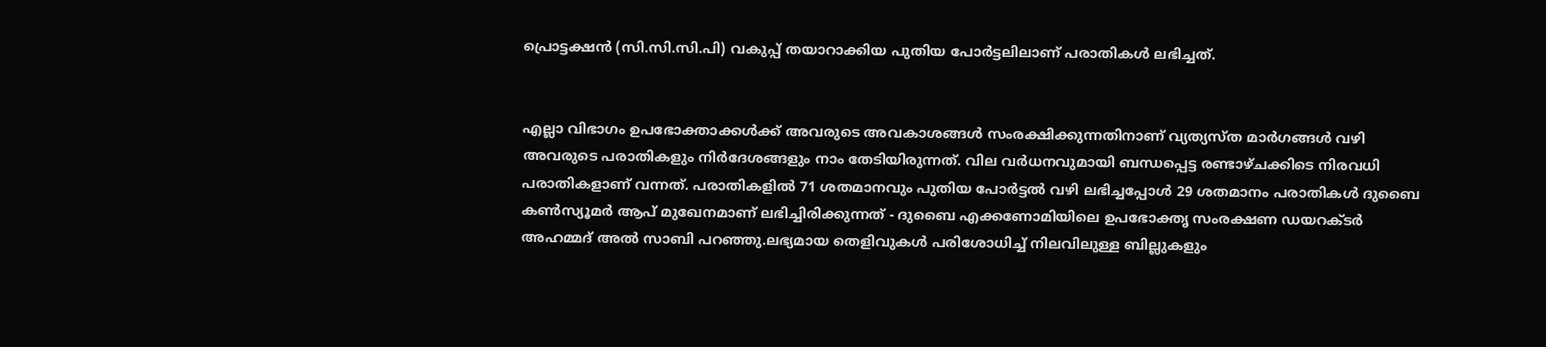പ്രൊട്ടക്ഷൻ (സി.സി.സി.പി) വകുപ്പ് തയാറാക്കിയ പുതിയ പോർട്ടലിലാണ് പരാതികൾ ലഭിച്ചത്.


എല്ലാ വിഭാഗം ഉപഭോക്താക്കൾക്ക് അവരുടെ അവകാശങ്ങൾ സംരക്ഷിക്കുന്നതിനാണ് വ്യത്യസ്ത മാർഗങ്ങൾ വഴി അവരുടെ പരാതികളും നിർദേശങ്ങളും നാം തേടിയിരുന്നത്. വില വർധനവുമായി ബന്ധപ്പെട്ട രണ്ടാഴ്ചക്കിടെ നിരവധി പരാതികളാണ് വന്നത്. പരാതികളിൽ 71 ശതമാനവും പുതിയ പോർട്ടൽ വഴി ലഭിച്ചപ്പോൾ 29 ശതമാനം പരാതികൾ ദുബൈ കൺസ്യൂമർ ആപ് മുഖേനമാണ് ലഭിച്ചിരിക്കുന്നത് - ദുബൈ എക്കണോമിയിലെ ഉപഭോക്തൃ സംരക്ഷണ ഡയറക്ടർ അഹമ്മദ് അൽ സാബി പറഞ്ഞു.ലഭ്യമായ തെളിവുകൾ പരിശോധിച്ച് നിലവിലുള്ള ബില്ലുകളും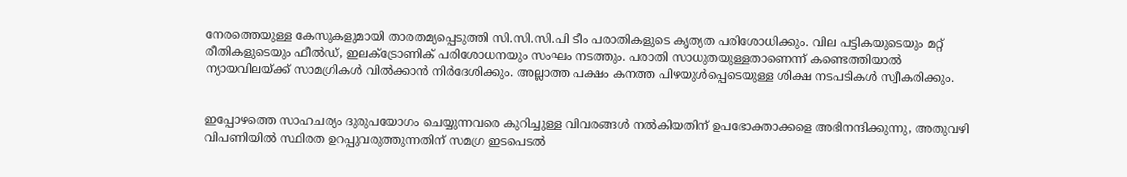നേരത്തെയുള്ള കേസുകളുമായി താരതമ്യപ്പെടുത്തി സി.സി.സി.പി ടീം പരാതികളുടെ കൃത്യത പരിശോധിക്കും. വില പട്ടികയുടെയും മറ്റ് രീതികളുടെയും ഫീൽഡ്, ഇലക്ട്രോണിക് പരിശോധനയും സംഘം നടത്തും. പരാതി സാധുതയുള്ളതാണെന്ന് കണ്ടെത്തിയാൽ ന്യായവിലയ്ക്ക് സാമഗ്രികൾ വിൽക്കാൻ നിർദേശിക്കും. അല്ലാത്ത പക്ഷം കനത്ത പിഴയുൾപ്പെടെയുള്ള ശിക്ഷ നടപടികൾ സ്വീകരിക്കും.


ഇപ്പോഴത്തെ സാഹചര്യം ദുരുപയോഗം ചെയ്യുന്നവരെ കുറിച്ചുള്ള വിവരങ്ങൾ നൽകിയതിന് ഉപഭോക്താക്കളെ അഭിനന്ദിക്കുന്നു, അതുവഴി വിപണിയിൽ സ്ഥിരത ഉറപ്പുവരുത്തുന്നതിന് സമഗ്ര ഇടപെടൽ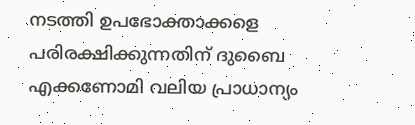നടത്തി ഉപഭോക്താക്കളെ പരിരക്ഷിക്കുന്നതിന് ദുബൈ എക്കണോമി വലിയ പ്രാധാന്യം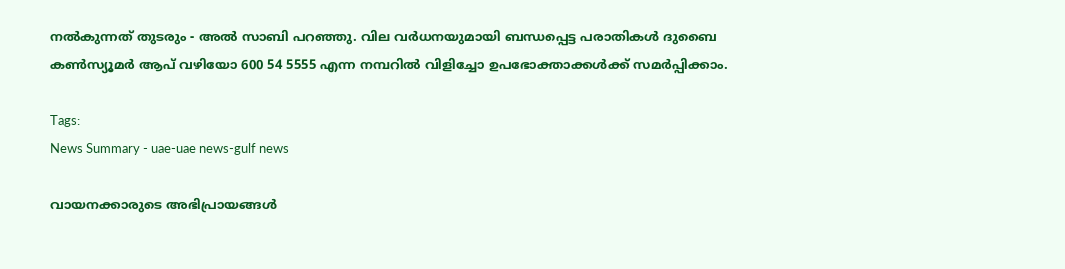നൽകുന്നത് തുടരും - അൽ സാബി പറഞ്ഞു. വില വർധനയുമായി ബന്ധപ്പെട്ട പരാതികൾ ദുബൈ കൺസ്യൂമർ ആപ് വഴിയോ 600 54 5555 എന്ന നമ്പറിൽ വിളിച്ചോ ഉപഭോക്താക്കൾക്ക് സമർപ്പിക്കാം.

Tags:
News Summary - uae-uae news-gulf news

വായനക്കാരുടെ അഭിപ്രായങ്ങള്‍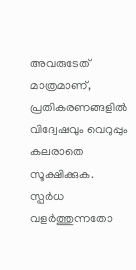അവരുടേത് മാത്രമാണ്, പ്രതികരണങ്ങളിൽ വിദ്വേഷവും വെറുപ്പും കലരാതെ സൂക്ഷിക്കുക. സ്പർധ വളർത്തുന്നതോ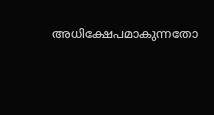അധിക്ഷേപമാകുന്നതോ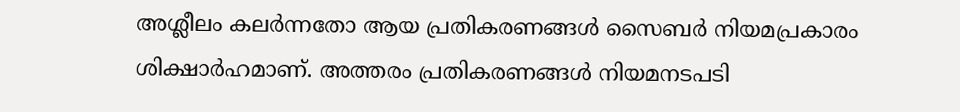അശ്ലീലം കലർന്നതോ ആയ പ്രതികരണങ്ങൾ സൈബർ നിയമപ്രകാരം ശിക്ഷാർഹമാണ്. അത്തരം പ്രതികരണങ്ങൾ നിയമനടപടി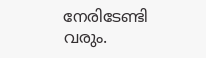നേരിടേണ്ടി വരും.